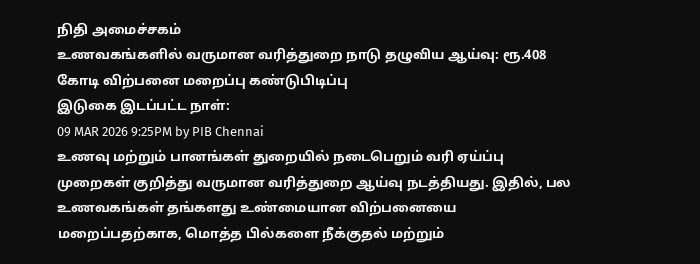நிதி அமைச்சகம்
உணவகங்களில் வருமான வரித்துறை நாடு தழுவிய ஆய்வு: ரூ.408 கோடி விற்பனை மறைப்பு கண்டுபிடிப்பு
இடுகை இடப்பட்ட நாள்:
09 MAR 2026 9:25PM by PIB Chennai
உணவு மற்றும் பானங்கள் துறையில் நடைபெறும் வரி ஏய்ப்பு முறைகள் குறித்து வருமான வரித்துறை ஆய்வு நடத்தியது. இதில், பல உணவகங்கள் தங்களது உண்மையான விற்பனையை மறைப்பதற்காக, மொத்த பில்களை நீக்குதல் மற்றும்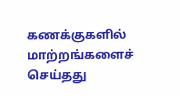கணக்குகளில் மாற்றங்களைச் செய்தது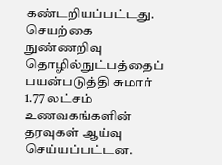கண்டறியப்பட்டது.
செயற்கை நுண்ணறிவு தொழில்நுட்பத்தைப் பயன்படுத்தி சுமார் 1.77 லட்சம் உணவகங்களின் தரவுகள் ஆய்வு செய்யப்பட்டன.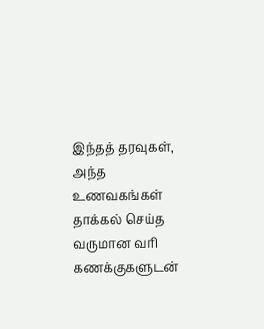இந்தத் தரவுகள், அந்த உணவகங்கள் தாக்கல் செய்த வருமான வரி கணக்குகளுடன்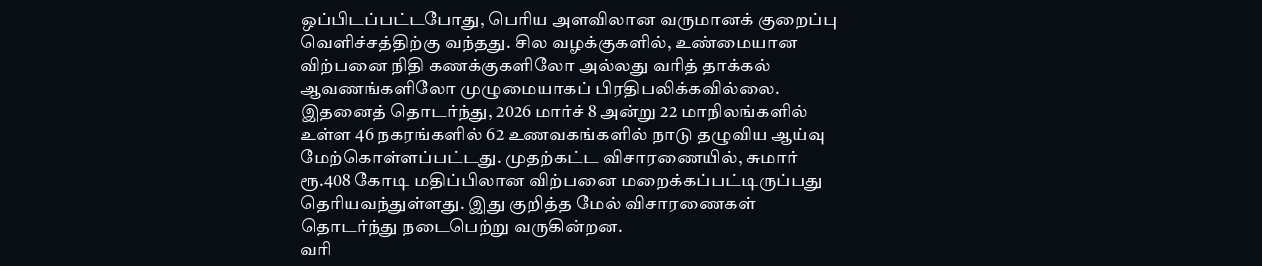ஒப்பிடப்பட்டபோது, பெரிய அளவிலான வருமானக் குறைப்பு வெளிச்சத்திற்கு வந்தது. சில வழக்குகளில், உண்மையான விற்பனை நிதி கணக்குகளிலோ அல்லது வரித் தாக்கல் ஆவணங்களிலோ முழுமையாகப் பிரதிபலிக்கவில்லை.
இதனைத் தொடர்ந்து, 2026 மார்ச் 8 அன்று 22 மாநிலங்களில் உள்ள 46 நகரங்களில் 62 உணவகங்களில் நாடு தழுவிய ஆய்வு மேற்கொள்ளப்பட்டது. முதற்கட்ட விசாரணையில், சுமார் ரூ.408 கோடி மதிப்பிலான விற்பனை மறைக்கப்பட்டிருப்பது தெரியவந்துள்ளது. இது குறித்த மேல் விசாரணைகள் தொடர்ந்து நடைபெற்று வருகின்றன.
வரி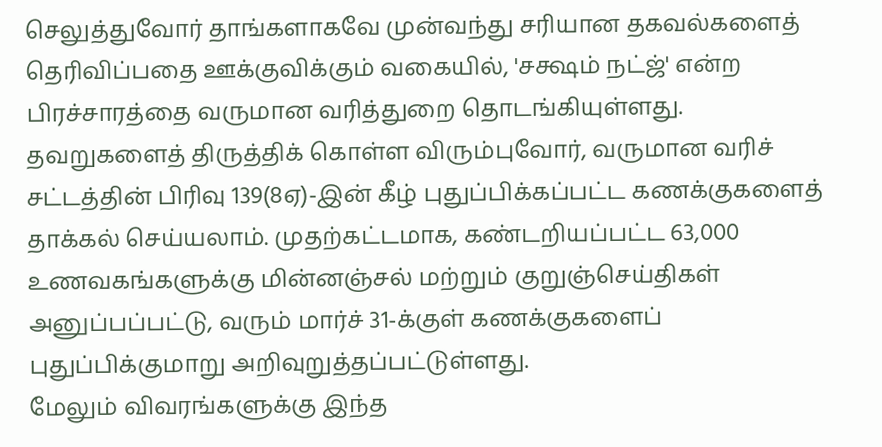செலுத்துவோர் தாங்களாகவே முன்வந்து சரியான தகவல்களைத் தெரிவிப்பதை ஊக்குவிக்கும் வகையில், 'சக்ஷம் நட்ஜ்' என்ற பிரச்சாரத்தை வருமான வரித்துறை தொடங்கியுள்ளது. தவறுகளைத் திருத்திக் கொள்ள விரும்புவோர், வருமான வரிச் சட்டத்தின் பிரிவு 139(8ஏ)-இன் கீழ் புதுப்பிக்கப்பட்ட கணக்குகளைத் தாக்கல் செய்யலாம். முதற்கட்டமாக, கண்டறியப்பட்ட 63,000 உணவகங்களுக்கு மின்னஞ்சல் மற்றும் குறுஞ்செய்திகள் அனுப்பப்பட்டு, வரும் மார்ச் 31-க்குள் கணக்குகளைப் புதுப்பிக்குமாறு அறிவுறுத்தப்பட்டுள்ளது.
மேலும் விவரங்களுக்கு இந்த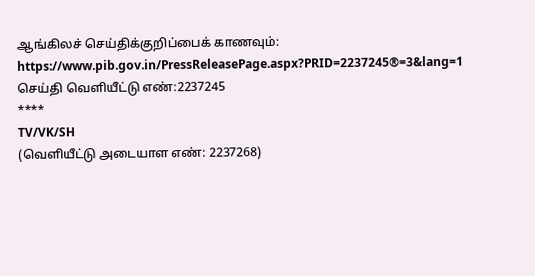ஆங்கிலச் செய்திக்குறிப்பைக் காணவும்:
https://www.pib.gov.in/PressReleasePage.aspx?PRID=2237245®=3&lang=1
செய்தி வெளியீட்டு எண்:2237245
****
TV/VK/SH
(வெளியீட்டு அடையாள எண்: 2237268)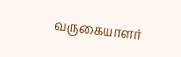வருகையாளர்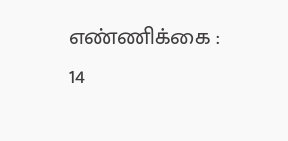எண்ணிக்கை : 14